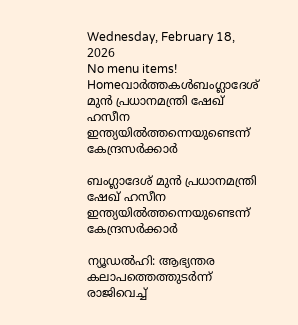Wednesday, February 18, 2026
No menu items!
Homeവാർത്തകൾബംഗ്ലാദേശ് മുന്‍ പ്രധാനമന്ത്രി ഷേഖ് ഹസീന ഇന്ത്യയില്‍ത്തന്നെയുണ്ടെന്ന് കേന്ദ്രസര്‍ക്കാര്‍

ബംഗ്ലാദേശ് മുന്‍ പ്രധാനമന്ത്രി ഷേഖ് ഹസീന ഇന്ത്യയില്‍ത്തന്നെയുണ്ടെന്ന് കേന്ദ്രസര്‍ക്കാര്‍

ന്യൂഡല്‍ഹി: ആഭ്യന്തര കലാപത്തെത്തുടര്‍ന്ന് രാജിവെച്ച്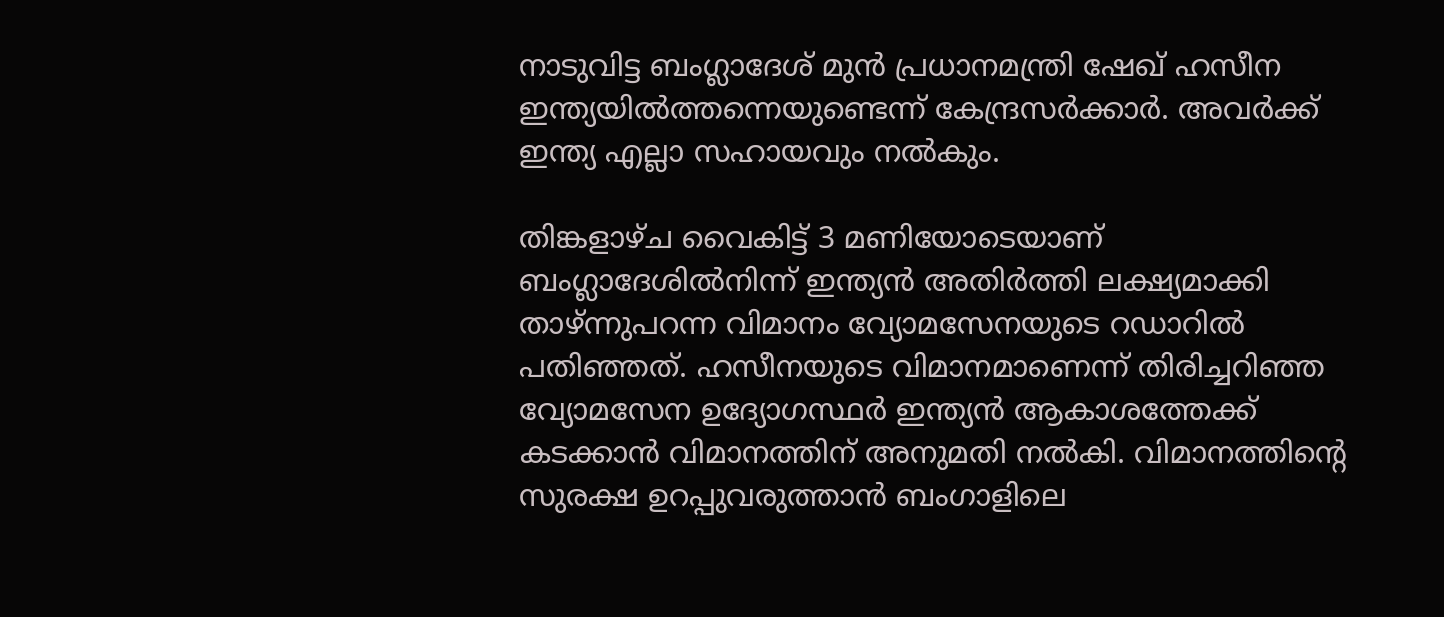നാടുവിട്ട ബംഗ്ലാദേശ് മുന്‍ പ്രധാനമന്ത്രി ഷേഖ് ഹസീന ഇന്ത്യയില്‍ത്തന്നെയുണ്ടെന്ന് കേന്ദ്രസര്‍ക്കാര്‍. അവര്‍ക്ക് ഇന്ത്യ എല്ലാ സഹായവും നല്‍കും.

തിങ്കളാഴ്ച വൈകിട്ട് 3 മണിയോടെയാണ് ബംഗ്ലാദേശില്‍നിന്ന് ഇന്ത്യന്‍ അതിര്‍ത്തി ലക്ഷ്യമാക്കി താഴ്ന്നുപറന്ന വിമാനം വ്യോമസേനയുടെ റഡാറില്‍ പതിഞ്ഞത്. ഹസീനയുടെ വിമാനമാണെന്ന് തിരിച്ചറിഞ്ഞ വ്യോമസേന ഉദ്യോഗസ്ഥര്‍ ഇന്ത്യന്‍ ആകാശത്തേക്ക് കടക്കാന്‍ വിമാനത്തിന് അനുമതി നല്‍കി. വിമാനത്തിന്റെ സുരക്ഷ ഉറപ്പുവരുത്താന്‍ ബംഗാളിലെ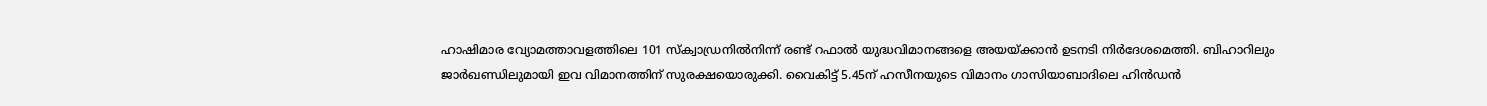ഹാഷിമാര വ്യോമത്താവളത്തിലെ 101 സ്‌ക്വാഡ്രനില്‍നിന്ന് രണ്ട് റഫാല്‍ യുദ്ധവിമാനങ്ങളെ അയയ്ക്കാന്‍ ഉടനടി നിര്‍ദേശമെത്തി. ബിഹാറിലും ജാര്‍ഖണ്ഡിലുമായി ഇവ വിമാനത്തിന് സുരക്ഷയൊരുക്കി. വൈകിട്ട് 5.45ന് ഹസീനയുടെ വിമാനം ഗാസിയാബാദിലെ ഹിന്‍ഡന്‍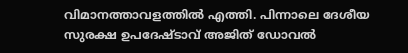വിമാനത്താവളത്തില്‍ എത്തി. പിന്നാലെ ദേശീയ സുരക്ഷ ഉപദേഷ്ടാവ് അജിത് ഡോവല്‍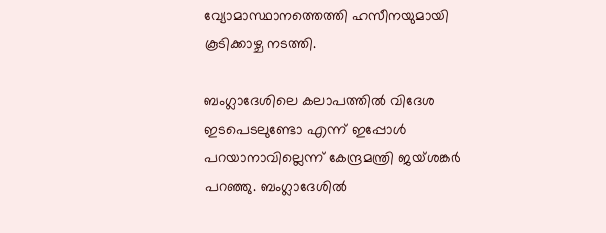വ്യോമാസ്ഥാനത്തെത്തി ഹസീനയുമായി കൂടിക്കാഴ്ച നടത്തി.

ബംഗ്ലാദേശിലെ കലാപത്തില്‍ വിദേശ ഇടപെടലുണ്ടോ എന്ന് ഇപ്പോള്‍ പറയാനാവില്ലെന്ന് കേന്ദ്രമന്ത്രി ജയ്ശങ്കര്‍ പറഞ്ഞു. ബംഗ്ലാദേശില്‍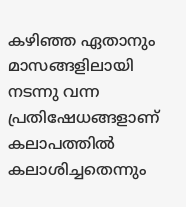കഴിഞ്ഞ ഏതാനും മാസങ്ങളിലായി നടന്നു വന്ന പ്രതിഷേധങ്ങളാണ് കലാപത്തില്‍ കലാശിച്ചതെന്നും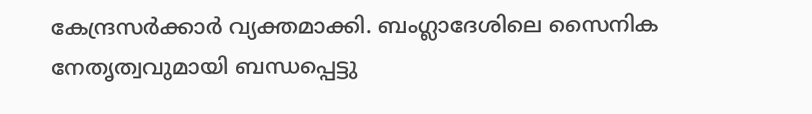കേന്ദ്രസര്‍ക്കാര്‍ വ്യക്തമാക്കി. ബംഗ്ലാദേശിലെ സൈനിക നേതൃത്വവുമായി ബന്ധപ്പെട്ടു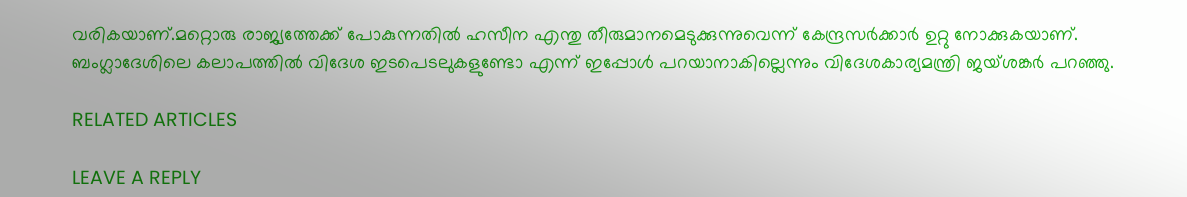വരികയാണ്.മറ്റൊരു രാജ്യത്തേക്ക് പോകുന്നതില്‍ ഹസീന എന്തു തീരുമാനമെടുക്കുന്നുവെന്ന് കേന്ദ്രസര്‍ക്കാര്‍ ഉറ്റു നോക്കുകയാണ്. ബംഗ്ലാദേശിലെ കലാപത്തില്‍ വിദേശ ഇടപെടലുകളുണ്ടോ എന്ന് ഇപ്പോള്‍ പറയാനാകില്ലെന്നും വിദേശകാര്യമന്ത്രി ജയ്ശങ്കര്‍ പറഞ്ഞു.

RELATED ARTICLES

LEAVE A REPLY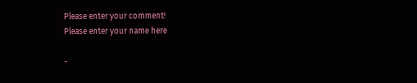Please enter your comment!
Please enter your name here

-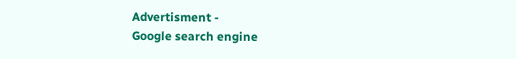Advertisment -
Google search engine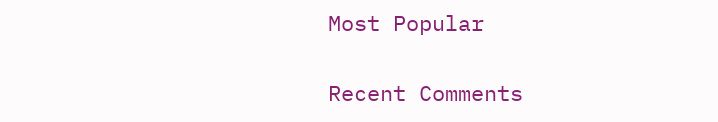Most Popular

Recent Comments